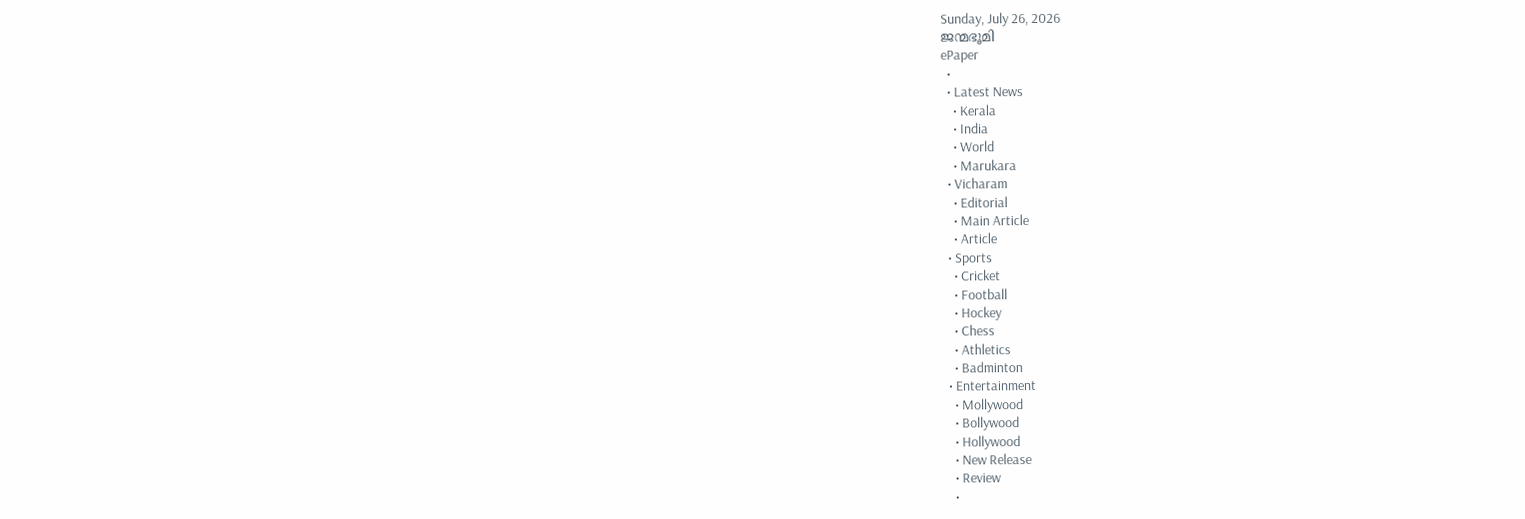Sunday, July 26, 2026
ജന്മഭൂമി
ePaper
  •
  • Latest News
    • Kerala
    • India
    • World
    • Marukara
  • Vicharam
    • Editorial
    • Main Article
    • Article
  • Sports
    • Cricket
    • Football
    • Hockey
    • Chess
    • Athletics
    • Badminton
  • Entertainment
    • Mollywood
    • Bollywood
    • Hollywood
    • New Release
    • Review
    •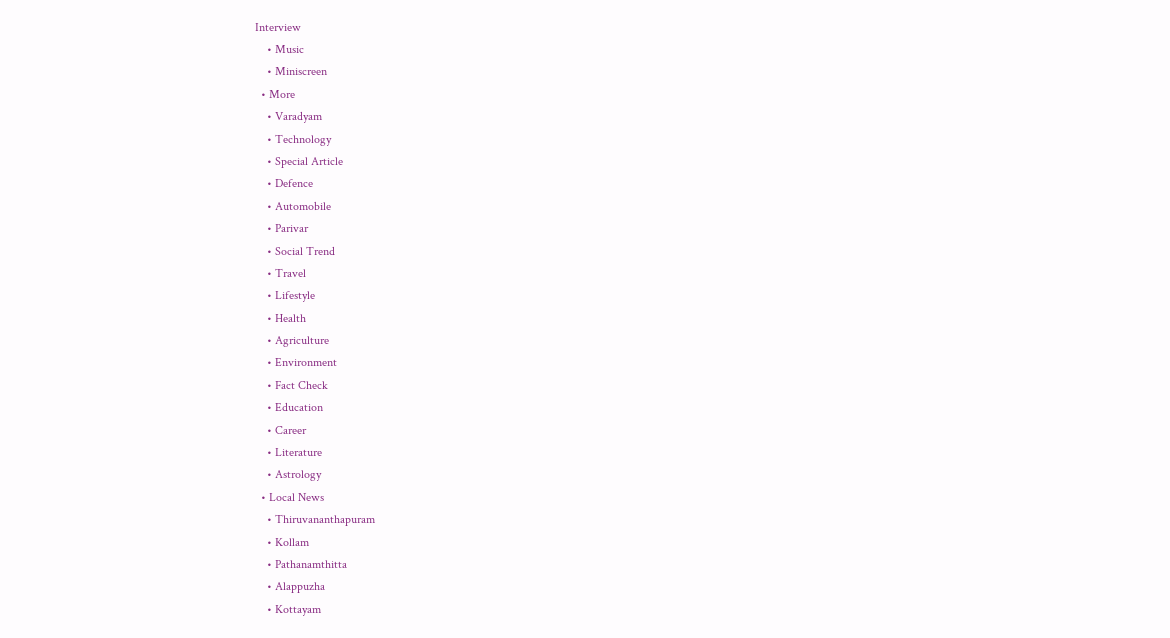Interview
    • Music
    • Miniscreen
  • More
    • Varadyam
    • Technology
    • Special Article
    • Defence
    • Automobile
    • Parivar
    • Social Trend
    • Travel
    • Lifestyle
    • Health
    • Agriculture
    • Environment
    • Fact Check
    • Education
    • Career
    • Literature
    • Astrology
  • Local News
    • Thiruvananthapuram
    • Kollam
    • Pathanamthitta
    • Alappuzha
    • Kottayam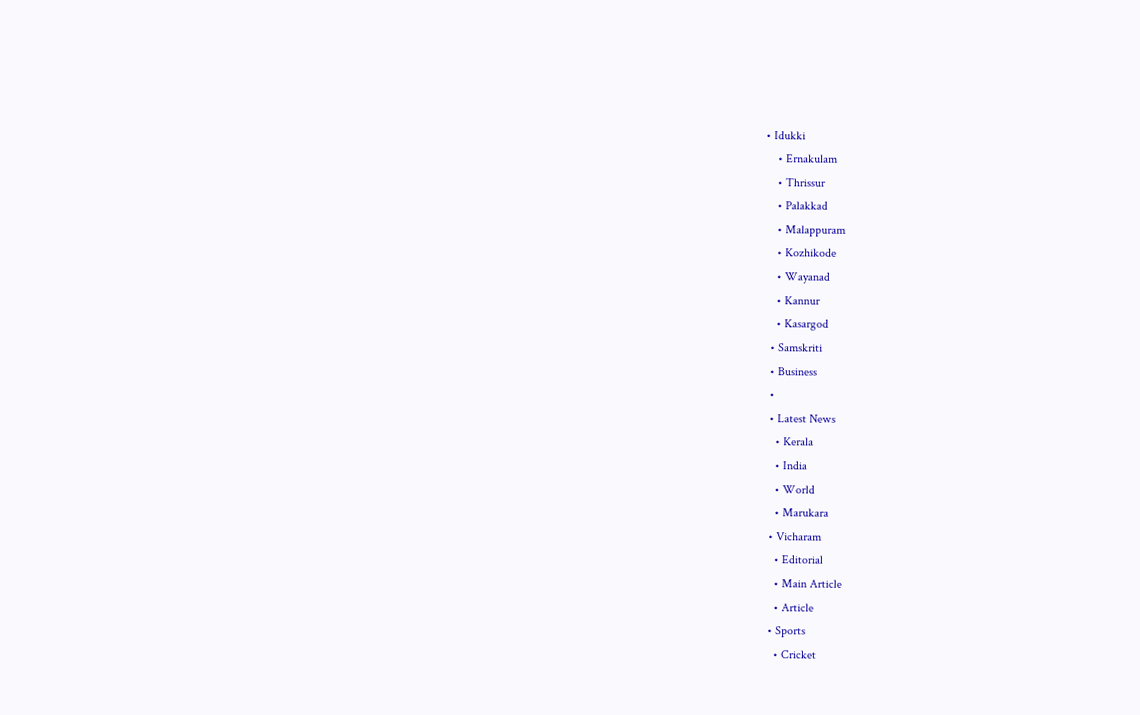• Idukki
    • Ernakulam
    • Thrissur
    • Palakkad
    • Malappuram
    • Kozhikode
    • Wayanad
    • Kannur
    • Kasargod
  • Samskriti
  • Business
  •
  • Latest News
    • Kerala
    • India
    • World
    • Marukara
  • Vicharam
    • Editorial
    • Main Article
    • Article
  • Sports
    • Cricket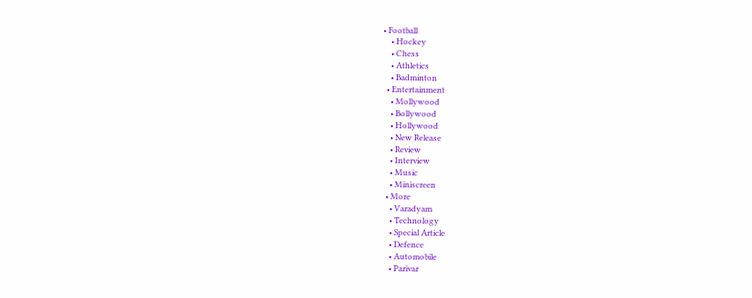• Football
    • Hockey
    • Chess
    • Athletics
    • Badminton
  • Entertainment
    • Mollywood
    • Bollywood
    • Hollywood
    • New Release
    • Review
    • Interview
    • Music
    • Miniscreen
  • More
    • Varadyam
    • Technology
    • Special Article
    • Defence
    • Automobile
    • Parivar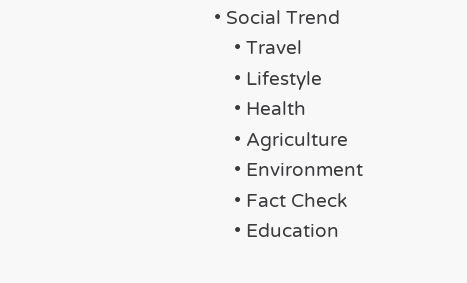• Social Trend
    • Travel
    • Lifestyle
    • Health
    • Agriculture
    • Environment
    • Fact Check
    • Education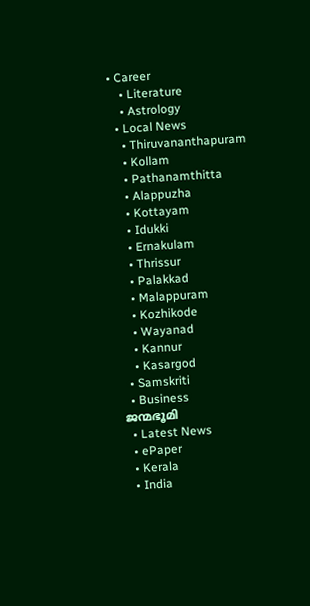• Career
    • Literature
    • Astrology
  • Local News
    • Thiruvananthapuram
    • Kollam
    • Pathanamthitta
    • Alappuzha
    • Kottayam
    • Idukki
    • Ernakulam
    • Thrissur
    • Palakkad
    • Malappuram
    • Kozhikode
    • Wayanad
    • Kannur
    • Kasargod
  • Samskriti
  • Business
ജന്മഭൂമി
  • Latest News
  • ePaper
  • Kerala
  • India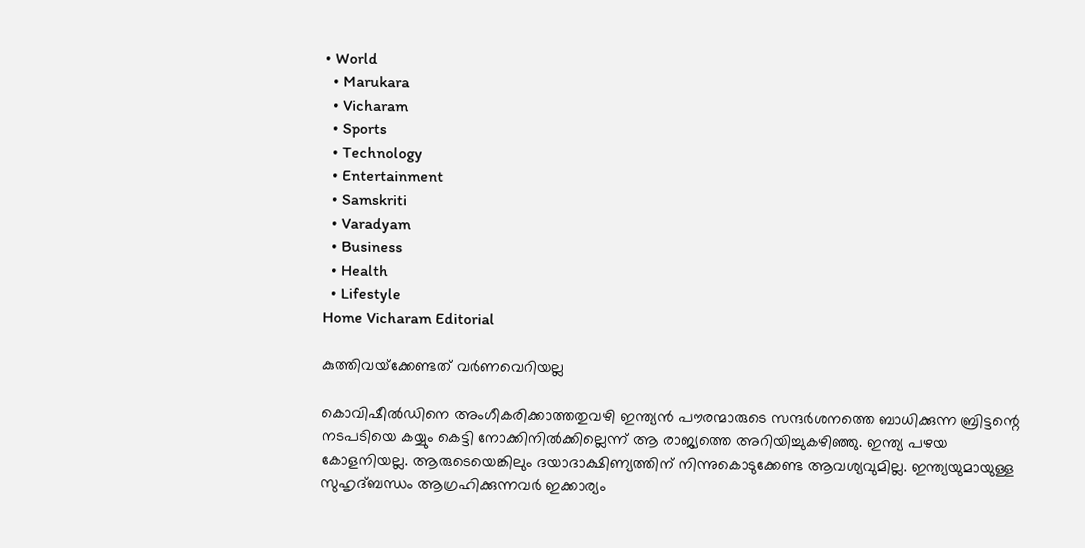• World
  • Marukara
  • Vicharam
  • Sports
  • Technology
  • Entertainment
  • Samskriti
  • Varadyam
  • Business
  • Health
  • Lifestyle
Home Vicharam Editorial

കുത്തിവയ്‌ക്കേണ്ടത് വര്‍ണവെറിയല്ല

കൊവിഷീല്‍ഡിനെ അംഗീകരിക്കാത്തതുവഴി ഇന്ത്യന്‍ പൗരന്മാരുടെ സന്ദര്‍ശനത്തെ ബാധിക്കുന്ന ബ്രിട്ടന്റെ നടപടിയെ കയ്യും കെട്ടി നോക്കിനില്‍ക്കില്ലെന്ന് ആ രാജ്യത്തെ അറിയിച്ചുകഴിഞ്ഞു. ഇന്ത്യ പഴയ കോളനിയല്ല. ആരുടെയെങ്കിലും ദയാദാക്ഷിണ്യത്തിന് നിന്നുകൊടുക്കേണ്ട ആവശ്യവുമില്ല. ഇന്ത്യയുമായുള്ള സുഹൃദ്ബന്ധം ആഗ്രഹിക്കുന്നവര്‍ ഇക്കാര്യം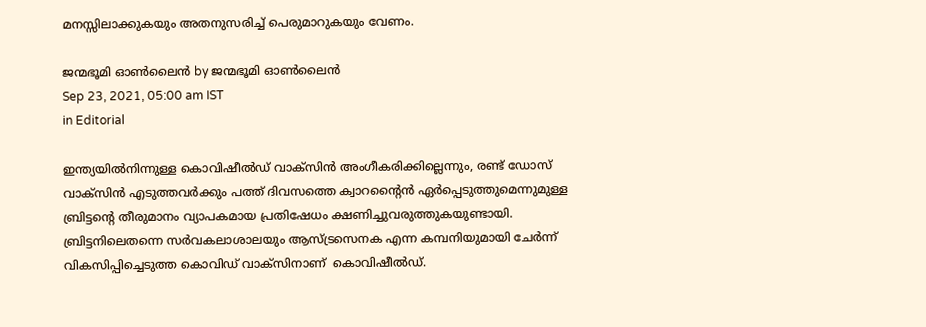മനസ്സിലാക്കുകയും അതനുസരിച്ച് പെരുമാറുകയും വേണം.

ജന്മഭൂമി ഓണ്‍ലൈന്‍ by ജന്മഭൂമി ഓണ്‍ലൈന്‍
Sep 23, 2021, 05:00 am IST
in Editorial

ഇന്ത്യയില്‍നിന്നുള്ള കൊവിഷീല്‍ഡ് വാക്‌സിന്‍ അംഗീകരിക്കില്ലെന്നും, രണ്ട് ഡോസ് വാക്‌സിന്‍ എടുത്തവര്‍ക്കും പത്ത് ദിവസത്തെ ക്വാറന്റൈന്‍ ഏര്‍പ്പെടുത്തുമെന്നുമുള്ള ബ്രിട്ടന്റെ തീരുമാനം വ്യാപകമായ പ്രതിഷേധം ക്ഷണിച്ചുവരുത്തുകയുണ്ടായി. ബ്രിട്ടനിലെതന്നെ സര്‍വകലാശാലയും ആസ്ട്രസെനക എന്ന കമ്പനിയുമായി ചേര്‍ന്ന് വികസിപ്പിച്ചെടുത്ത കൊവിഡ് വാക്‌സിനാണ്  കൊവിഷീല്‍ഡ്.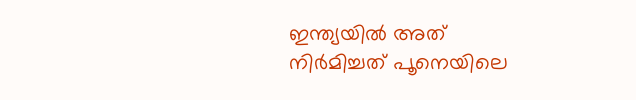ഇന്ത്യയില്‍ അത് നിര്‍മിച്ചത് പൂനെയിലെ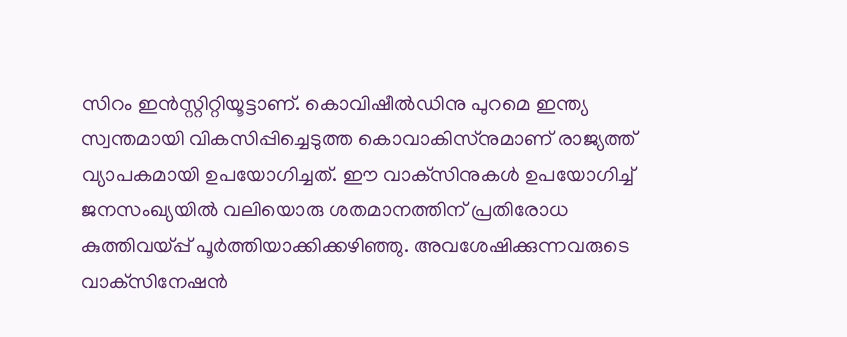സിറം ഇന്‍സ്റ്റിറ്റിയൂട്ടാണ്. കൊവിഷീല്‍ഡിനു പുറമെ ഇന്ത്യ സ്വന്തമായി വികസിപ്പിച്ചെടുത്ത കൊവാകിസ്‌നുമാണ് രാജ്യത്ത് വ്യാപകമായി ഉപയോഗിച്ചത്. ഈ വാക്‌സിനുകള്‍ ഉപയോഗിച്ച് ജനസംഖ്യയില്‍ വലിയൊരു ശതമാനത്തിന് പ്രതിരോധ കുത്തിവയ്‌പ്പ് പൂര്‍ത്തിയാക്കിക്കഴിഞ്ഞു. അവശേഷിക്കുന്നവരുടെ വാക്‌സിനേഷന്‍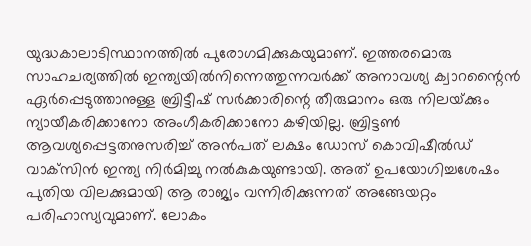യുദ്ധകാലാടിസ്ഥാനത്തില്‍ പുരോഗമിക്കുകയുമാണ്. ഇത്തരമൊരു സാഹചര്യത്തില്‍ ഇന്ത്യയില്‍നിന്നെത്തുന്നവര്‍ക്ക് അനാവശ്യ ക്വാറന്റൈന്‍ ഏര്‍പ്പെടുത്താനുള്ള ബ്രിട്ടീഷ് സര്‍ക്കാരിന്റെ തീരുമാനം ഒരു നിലയ്‌ക്കും ന്യായീകരിക്കാനോ അംഗീകരിക്കാനോ കഴിയില്ല. ബ്രിട്ടണ്‍ ആവശ്യപ്പെട്ടതനുസരിച്ച് അന്‍പത് ലക്ഷം ഡോസ് കൊവിഷീല്‍ഡ് വാക്‌സിന്‍ ഇന്ത്യ നിര്‍മിച്ചു നല്‍കുകയുണ്ടായി. അത് ഉപയോഗിച്ചശേഷം പുതിയ വിലക്കുമായി ആ രാജ്യം വന്നിരിക്കുന്നത് അങ്ങേയറ്റം പരിഹാസ്യവുമാണ്. ലോകം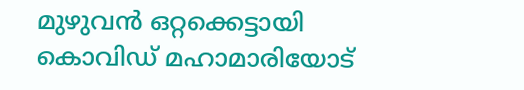മുഴുവന്‍ ഒറ്റക്കെട്ടായി കൊവിഡ് മഹാമാരിയോട്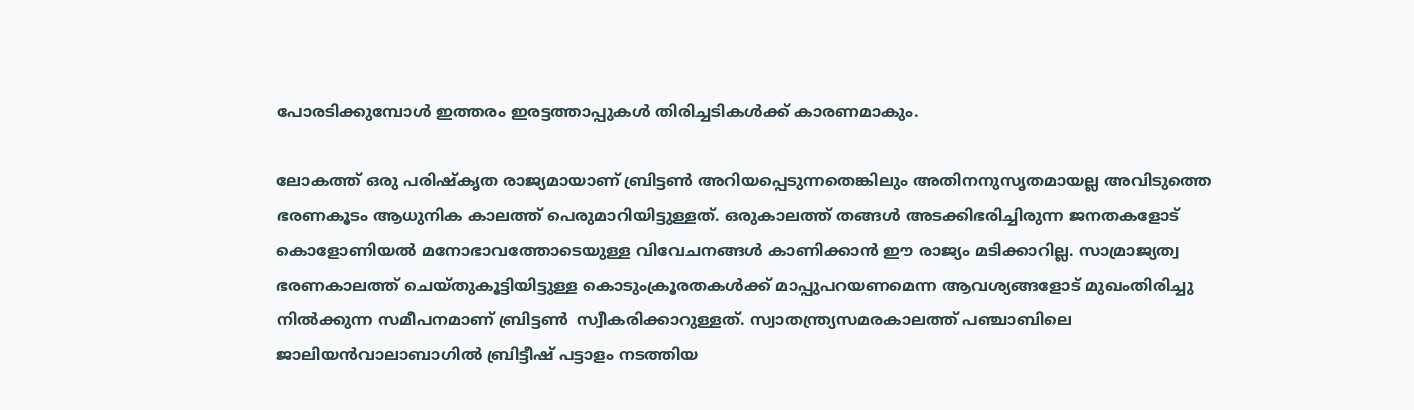പോരടിക്കുമ്പോള്‍ ഇത്തരം ഇരട്ടത്താപ്പുകള്‍ തിരിച്ചടികള്‍ക്ക് കാരണമാകും.

ലോകത്ത് ഒരു പരിഷ്‌കൃത രാജ്യമായാണ് ബ്രിട്ടണ്‍ അറിയപ്പെടുന്നതെങ്കിലും അതിനനുസൃതമായല്ല അവിടുത്തെ ഭരണകൂടം ആധുനിക കാലത്ത് പെരുമാറിയിട്ടുള്ളത്. ഒരുകാലത്ത് തങ്ങള്‍ അടക്കിഭരിച്ചിരുന്ന ജനതകളോട് കൊളോണിയല്‍ മനോഭാവത്തോടെയുള്ള വിവേചനങ്ങള്‍ കാണിക്കാന്‍ ഈ രാജ്യം മടിക്കാറില്ല. സാമ്രാജ്യത്വ ഭരണകാലത്ത് ചെയ്തുകൂട്ടിയിട്ടുള്ള കൊടുംക്രൂരതകള്‍ക്ക് മാപ്പുപറയണമെന്ന ആവശ്യങ്ങളോട് മുഖംതിരിച്ചു നില്‍ക്കുന്ന സമീപനമാണ് ബ്രിട്ടണ്‍  സ്വീകരിക്കാറുള്ളത്. സ്വാതന്ത്ര്യസമരകാലത്ത് പഞ്ചാബിലെ ജാലിയന്‍വാലാബാഗില്‍ ബ്രിട്ടീഷ് പട്ടാളം നടത്തിയ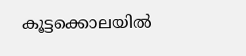കൂട്ടക്കൊലയില്‍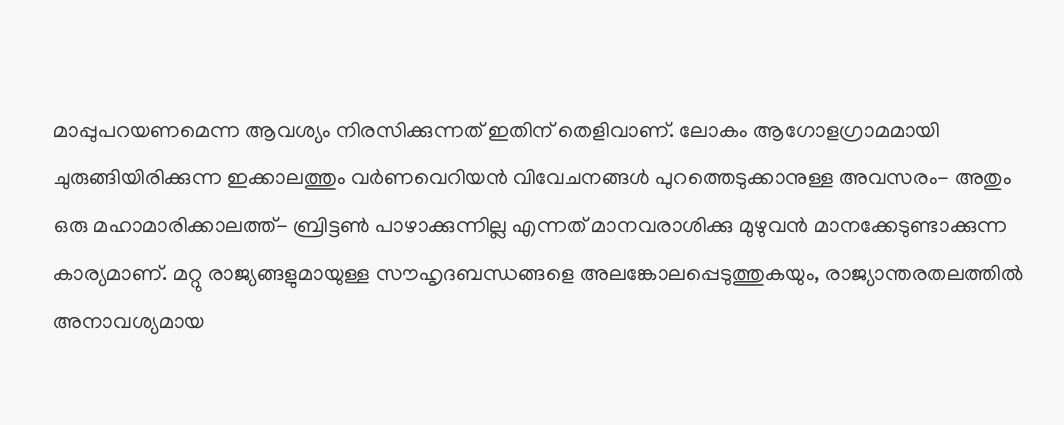മാപ്പുപറയണമെന്ന ആവശ്യം നിരസിക്കുന്നത് ഇതിന് തെളിവാണ്. ലോകം ആഗോളഗ്രാമമായി ചുരുങ്ങിയിരിക്കുന്ന ഇക്കാലത്തും വര്‍ണവെറിയന്‍ വിവേചനങ്ങള്‍ പുറത്തെടുക്കാനുള്ള അവസരം- അതും ഒരു മഹാമാരിക്കാലത്ത്- ബ്രിട്ടണ്‍ പാഴാക്കുന്നില്ല എന്നത് മാനവരാശിക്കു മുഴുവന്‍ മാനക്കേടുണ്ടാക്കുന്ന കാര്യമാണ്. മറ്റു രാജ്യങ്ങളുമായുള്ള സൗഹൃദബന്ധങ്ങളെ അലങ്കോലപ്പെടുത്തുകയും, രാജ്യാന്തരതലത്തില്‍ അനാവശ്യമായ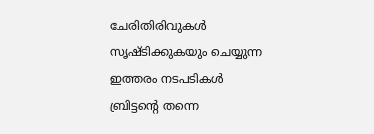ചേരിതിരിവുകള്‍ സൃഷ്ടിക്കുകയും ചെയ്യുന്ന ഇത്തരം നടപടികള്‍ ബ്രിട്ടന്റെ തന്നെ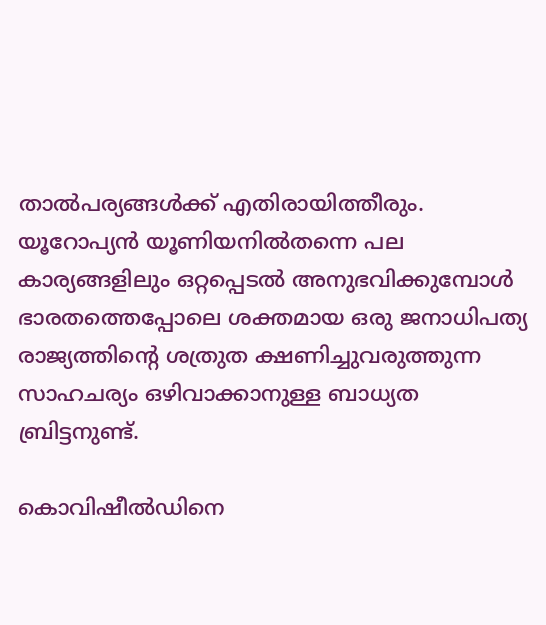താല്‍പര്യങ്ങള്‍ക്ക് എതിരായിത്തീരും. യൂറോപ്യന്‍ യൂണിയനില്‍തന്നെ പല കാര്യങ്ങളിലും ഒറ്റപ്പെടല്‍ അനുഭവിക്കുമ്പോള്‍ ഭാരതത്തെപ്പോലെ ശക്തമായ ഒരു ജനാധിപത്യ രാജ്യത്തിന്റെ ശത്രുത ക്ഷണിച്ചുവരുത്തുന്ന സാഹചര്യം ഒഴിവാക്കാനുള്ള ബാധ്യത ബ്രിട്ടനുണ്ട്.

കൊവിഷീല്‍ഡിനെ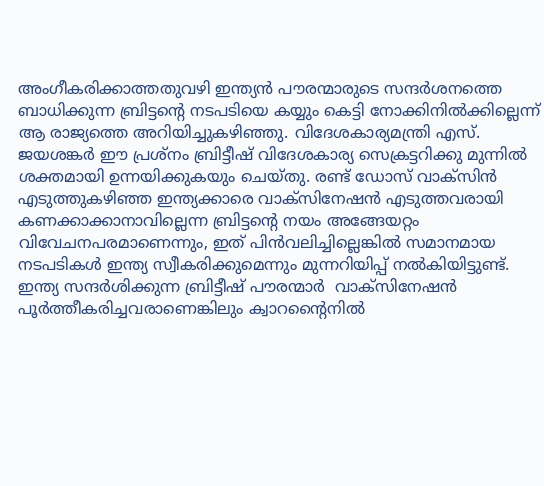അംഗീകരിക്കാത്തതുവഴി ഇന്ത്യന്‍ പൗരന്മാരുടെ സന്ദര്‍ശനത്തെ ബാധിക്കുന്ന ബ്രിട്ടന്റെ നടപടിയെ കയ്യും കെട്ടി നോക്കിനില്‍ക്കില്ലെന്ന് ആ രാജ്യത്തെ അറിയിച്ചുകഴിഞ്ഞു. വിദേശകാര്യമന്ത്രി എസ്. ജയശങ്കര്‍ ഈ പ്രശ്‌നം ബ്രിട്ടീഷ് വിദേശകാര്യ സെക്രട്ടറിക്കു മുന്നില്‍ ശക്തമായി ഉന്നയിക്കുകയും ചെയ്തു. രണ്ട് ഡോസ് വാക്‌സിന്‍ എടുത്തുകഴിഞ്ഞ ഇന്ത്യക്കാരെ വാക്‌സിനേഷന്‍ എടുത്തവരായി കണക്കാക്കാനാവില്ലെന്ന ബ്രിട്ടന്റെ നയം അങ്ങേയറ്റം വിവേചനപരമാണെന്നും, ഇത് പിന്‍വലിച്ചില്ലെങ്കില്‍ സമാനമായ നടപടികള്‍ ഇന്ത്യ സ്വീകരിക്കുമെന്നും മുന്നറിയിപ്പ് നല്‍കിയിട്ടുണ്ട്. ഇന്ത്യ സന്ദര്‍ശിക്കുന്ന ബ്രിട്ടീഷ് പൗരന്മാര്‍  വാക്‌സിനേഷന്‍ പൂര്‍ത്തീകരിച്ചവരാണെങ്കിലും ക്വാറന്റൈനില്‍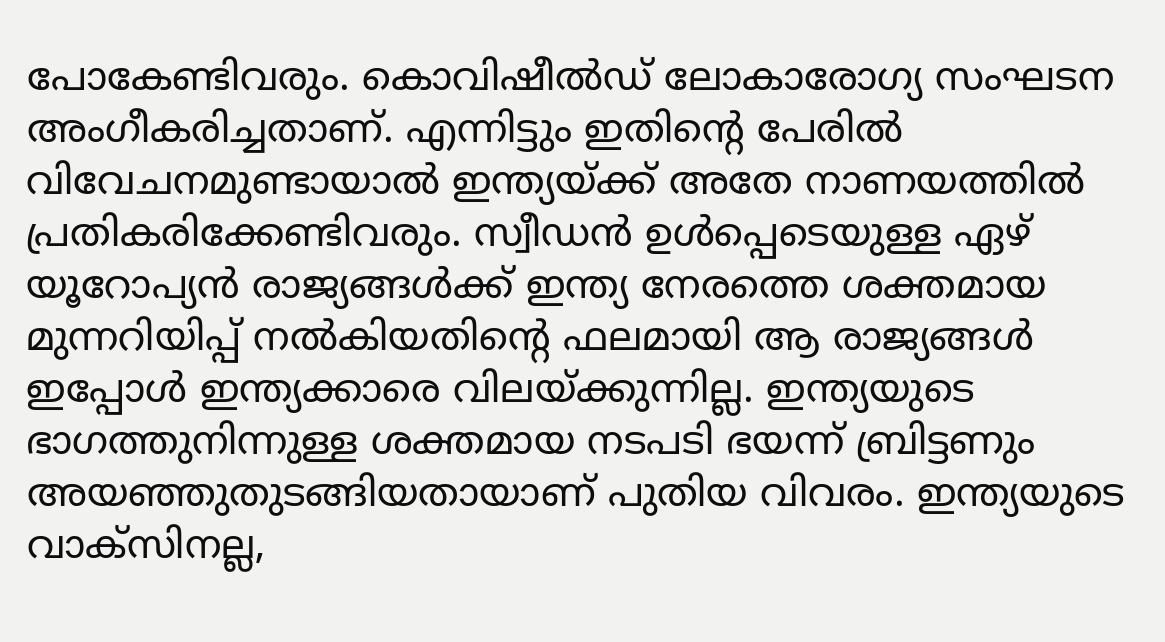പോകേണ്ടിവരും. കൊവിഷീല്‍ഡ് ലോകാരോഗ്യ സംഘടന അംഗീകരിച്ചതാണ്. എന്നിട്ടും ഇതിന്റെ പേരില്‍ വിവേചനമുണ്ടായാല്‍ ഇന്ത്യയ്‌ക്ക് അതേ നാണയത്തില്‍ പ്രതികരിക്കേണ്ടിവരും. സ്വീഡന്‍ ഉള്‍പ്പെടെയുള്ള ഏഴ് യൂറോപ്യന്‍ രാജ്യങ്ങള്‍ക്ക് ഇന്ത്യ നേരത്തെ ശക്തമായ മുന്നറിയിപ്പ് നല്‍കിയതിന്റെ ഫലമായി ആ രാജ്യങ്ങള്‍ ഇപ്പോള്‍ ഇന്ത്യക്കാരെ വിലയ്‌ക്കുന്നില്ല. ഇന്ത്യയുടെ ഭാഗത്തുനിന്നുള്ള ശക്തമായ നടപടി ഭയന്ന് ബ്രിട്ടണും അയഞ്ഞുതുടങ്ങിയതായാണ് പുതിയ വിവരം. ഇന്ത്യയുടെ വാക്‌സിനല്ല,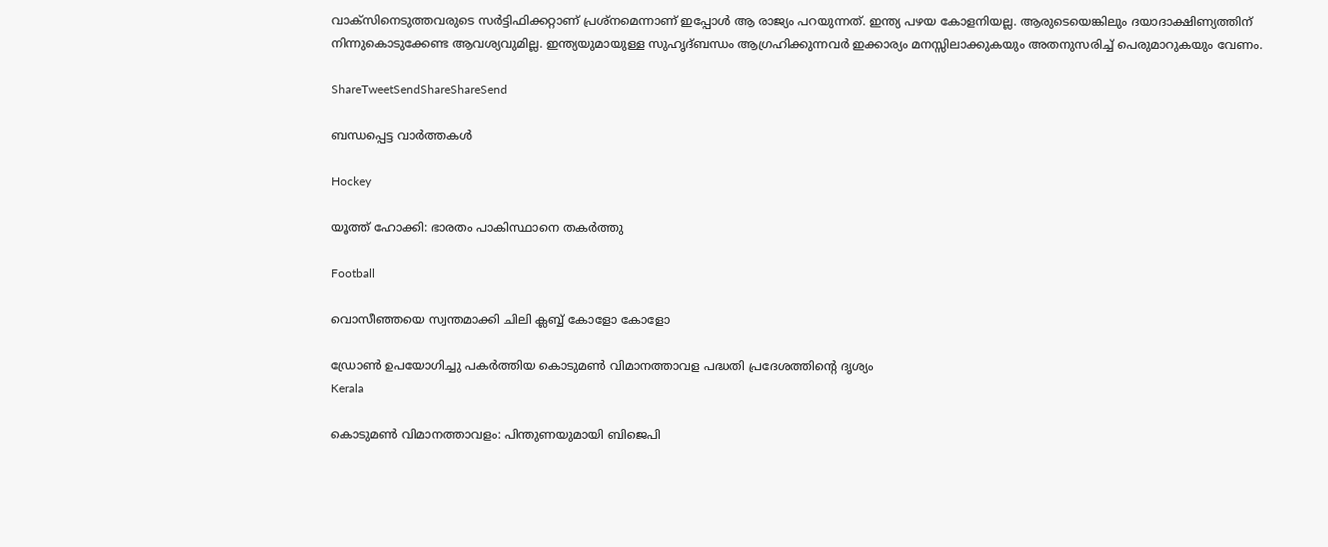വാക്‌സിനെടുത്തവരുടെ സര്‍ട്ടിഫിക്കറ്റാണ് പ്രശ്‌നമെന്നാണ് ഇപ്പോള്‍ ആ രാജ്യം പറയുന്നത്. ഇന്ത്യ പഴയ കോളനിയല്ല. ആരുടെയെങ്കിലും ദയാദാക്ഷിണ്യത്തിന് നിന്നുകൊടുക്കേണ്ട ആവശ്യവുമില്ല. ഇന്ത്യയുമായുള്ള സുഹൃദ്ബന്ധം ആഗ്രഹിക്കുന്നവര്‍ ഇക്കാര്യം മനസ്സിലാക്കുകയും അതനുസരിച്ച് പെരുമാറുകയും വേണം.

ShareTweetSendShareShareSend

ബന്ധപ്പെട്ട വാര്‍ത്തകള്‍

Hockey

യൂത്ത് ഹോക്കി: ഭാരതം പാകിസ്ഥാനെ തകര്‍ത്തു

Football

വൊസീഞ്ഞയെ സ്വന്തമാക്കി ചിലി ക്ലബ്ബ് കോളോ കോളോ

ഡ്രോണ്‍ ഉപയോഗിച്ചു പകര്‍ത്തിയ കൊടുമണ്‍ വിമാനത്താവള പദ്ധതി പ്രദേശത്തിന്റെ ദൃശ്യം
Kerala

കൊടുമണ്‍ വിമാനത്താവളം: പിന്തുണയുമായി ബിജെപി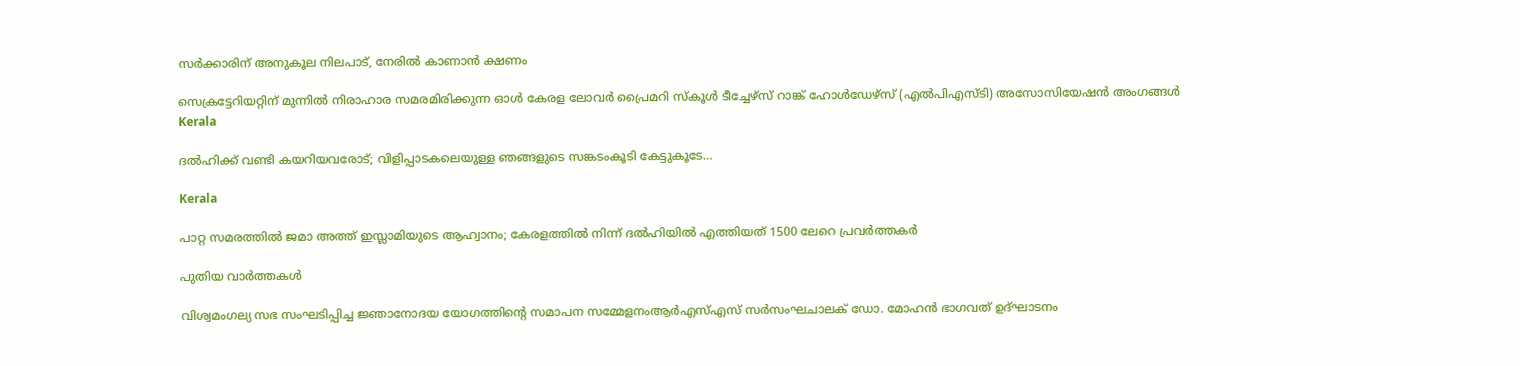സര്‍ക്കാരിന് അനുകൂല നിലപാട്, നേരില്‍ കാണാന്‍ ക്ഷണം

സെക്രട്ടേറിയറ്റിന് മുന്നില്‍ നിരാഹാര സമരമിരിക്കുന്ന ഓള്‍ കേരള ലോവര്‍ പ്രൈമറി സ്‌കൂള്‍ ടീച്ചേഴ്‌സ് റാങ്ക് ഹോള്‍ഡേഴ്‌സ് (എല്‍പിഎസ്ടി) അസോസിയേഷന്‍ അംഗങ്ങള്‍
Kerala

ദല്‍ഹിക്ക് വണ്ടി കയറിയവരോട്; വിളിപ്പാടകലെയുള്ള ഞങ്ങളുടെ സങ്കടംകൂടി കേട്ടുകൂടേ…

Kerala

പാറ്റ സമരത്തില്‍ ജമാ അത്ത് ഇസ്ലാമിയുടെ ആഹ്വാനം; കേരളത്തില്‍ നിന്ന് ദല്‍ഹിയില്‍ എത്തിയത് 1500 ലേറെ പ്രവര്‍ത്തകര്‍

പുതിയ വാര്‍ത്തകള്‍

വിശ്വമംഗല്യ സഭ സംഘടിപ്പിച്ച ജ്ഞാനോദയ യോഗത്തിന്റെ സമാപന സമ്മേളനംആര്‍എസ്എസ് സര്‍സംഘചാലക് ഡോ. മോഹന്‍ ഭാഗവത് ഉദ്ഘാടനം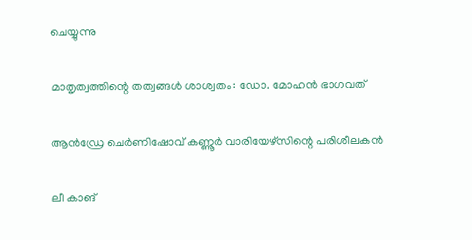ചെയ്യുന്നു

മാതൃത്വത്തിന്റെ തത്വങ്ങള്‍ ശാശ്വതം: ഡോ. മോഹന്‍ ഭാഗവത്

ആന്‍ഡ്രേ ചെര്‍ണിഷോവ് കണ്ണൂര്‍ വാരിയേഴ്സിന്റെ പരിശീലകന്‍

ലീ കാങ്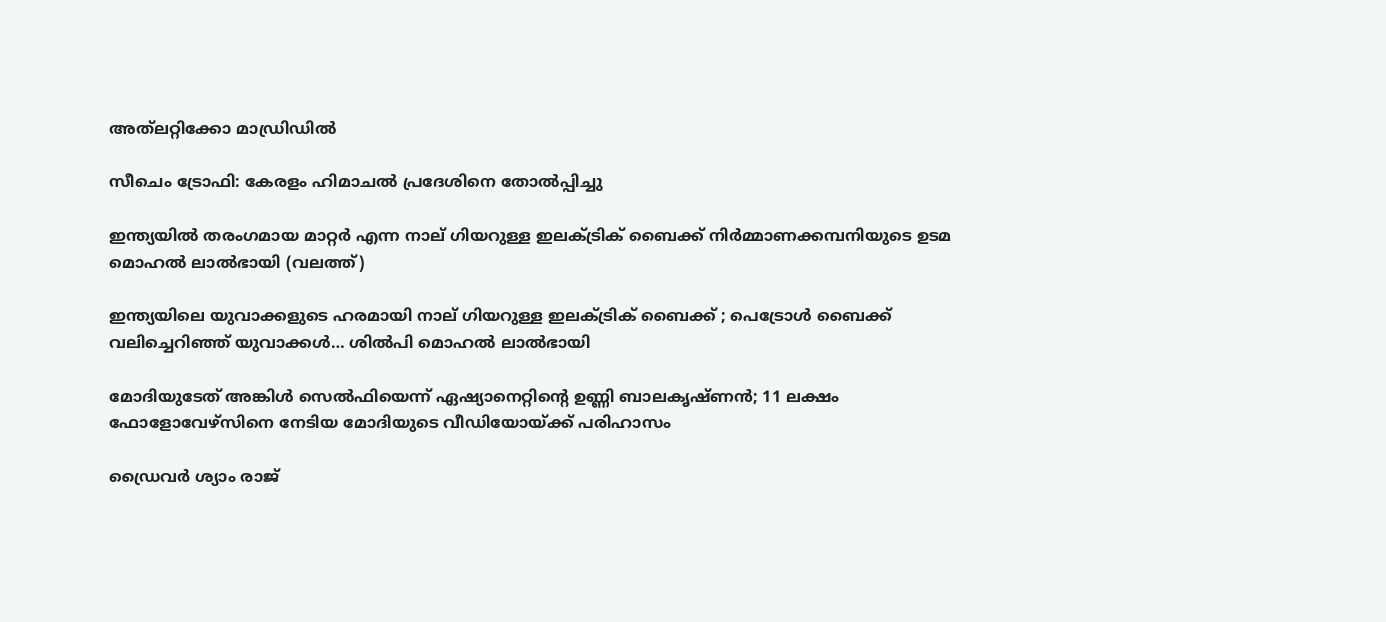അത്‌ലറ്റിക്കോ മാഡ്രിഡില്‍

സീചെം ട്രോഫി: കേരളം ഹിമാചല്‍ പ്രദേശിനെ തോല്‍പ്പിച്ചു

ഇന്ത്യയില്‍ തരംഗമായ മാറ്റര്‍ എന്ന നാല് ഗിയറുള്ള ഇലക്ട്രിക് ബൈക്ക് നിര്‍മ്മാണക്കമ്പനിയുടെ ഉടമ മൊഹല്‍ ലാല്‍ഭായി (വലത്ത്)

ഇന്ത്യയിലെ യുവാക്കളുടെ ഹരമായി നാല് ഗിയറുള്ള ഇലക്ട്രിക് ബൈക്ക് ; പെട്രോള്‍ ബൈക്ക് വലിച്ചെറിഞ്ഞ് യുവാക്കള്‍… ശില്‍പി മൊഹല്‍ ലാല്‍ഭായി

മോദിയുടേത് അങ്കിള്‍ സെല്‍ഫിയെന്ന് ഏഷ്യാനെറ്റിന്റെ ഉണ്ണി ബാലകൃഷ്ണന്‍; 11 ലക്ഷം ഫോളോവേഴ്സിനെ നേടിയ മോദിയുടെ വീഡിയോയ്‌ക്ക് പരിഹാസം

ഡ്രൈവര്‍ ശ്യാം രാജ്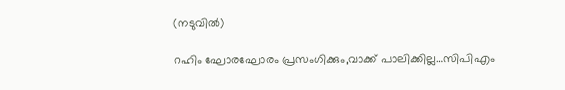(നടുവില്‍)

റഹിം ഘോരഘോരം പ്രസംഗിക്കും,വാക്ക് പാലിക്കില്ല…സിപിഎം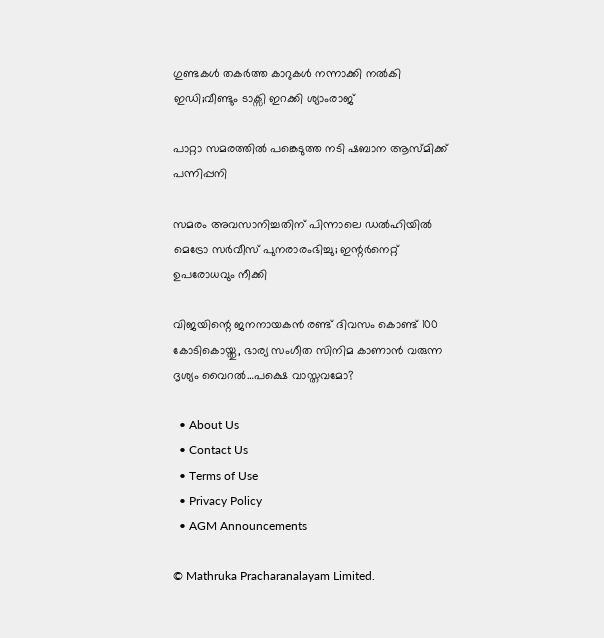ഗുണ്ടകള്‍ തകര്‍ത്ത കാറുകള്‍ നന്നാക്കി നല്‍കി ഇഡി;വീണ്ടും ടാക്സി ഇറക്കി ശ്യാംരാജ്

പാറ്റാ സമരത്തിൽ പങ്കെടുത്ത നടി ഷബാന ആസ്മിക്ക് പന്നിപ്പനി

സമരം അവസാനിച്ചതിന് പിന്നാലെ ഡല്‍ഹിയില്‍ മെട്രോ സർവീസ് പുനരാരംഭിച്ചു; ഇന്റര്‍നെറ്റ് ഉപരോധവും നീക്കി

വിജയിന്റെ ജനനായകന്‍ രണ്ട് ദിവസം കൊണ്ട് 100 കോടികൊയ്തു, ഭാര്യ സംഗീത സിനിമ കാണാന്‍ വരുന്ന ദൃശ്യം വൈറല്‍…പക്ഷെ വാസ്തവമോ?

  • About Us
  • Contact Us
  • Terms of Use
  • Privacy Policy
  • AGM Announcements

© Mathruka Pracharanalayam Limited.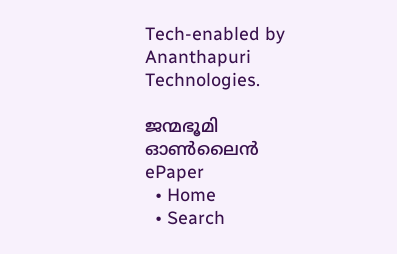Tech-enabled by Ananthapuri Technologies.

ജന്മഭൂമി ഓണ്‍ലൈന്‍
ePaper
  • Home
  • Search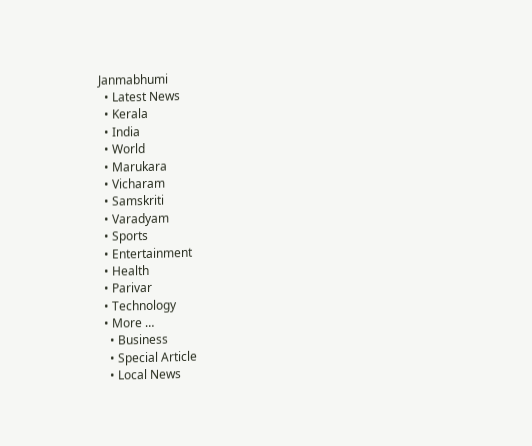Janmabhumi
  • Latest News
  • Kerala
  • India
  • World
  • Marukara
  • Vicharam
  • Samskriti
  • Varadyam
  • Sports
  • Entertainment
  • Health
  • Parivar
  • Technology
  • More …
    • Business
    • Special Article
    • Local News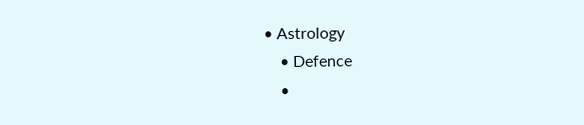• Astrology
    • Defence
    •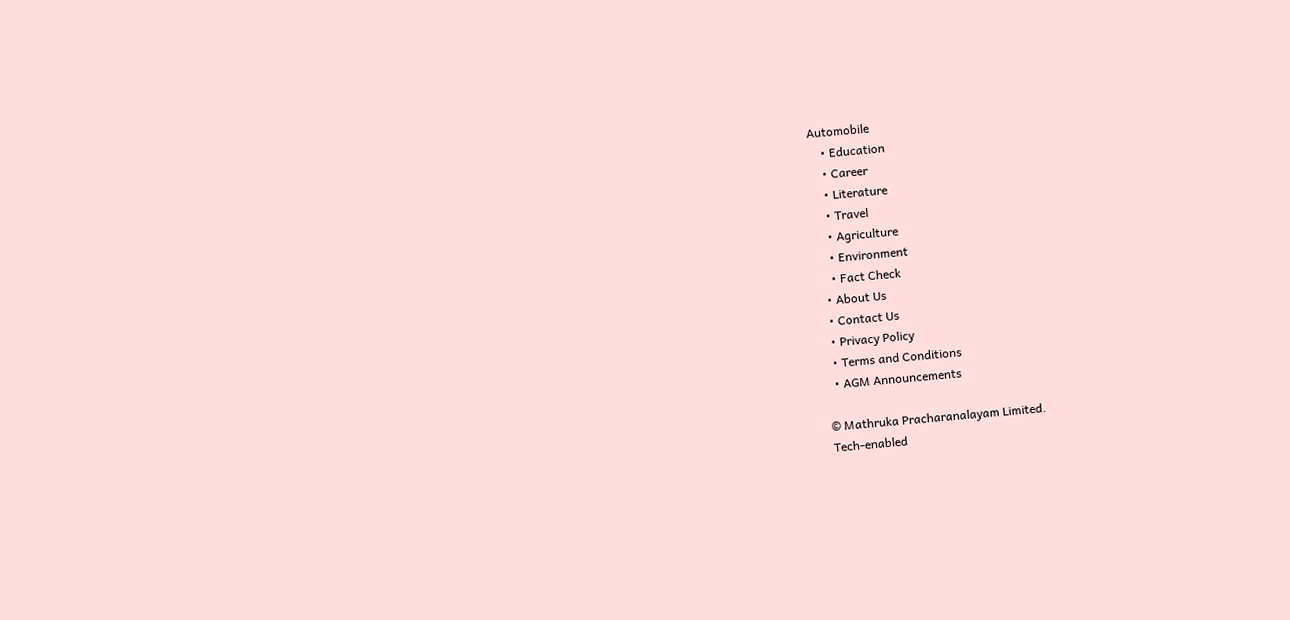Automobile
    • Education
    • Career
    • Literature
    • Travel
    • Agriculture
    • Environment
    • Fact Check
  • About Us
  • Contact Us
  • Privacy Policy
  • Terms and Conditions
  • AGM Announcements

© Mathruka Pracharanalayam Limited.
Tech-enabled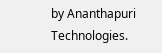by Ananthapuri Technologies.